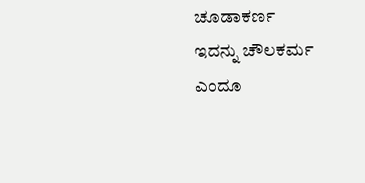ಚೂಡಾಕರ್ಣ
ಇದನ್ನು ಚೌಲಕರ್ಮ ಎಂದೂ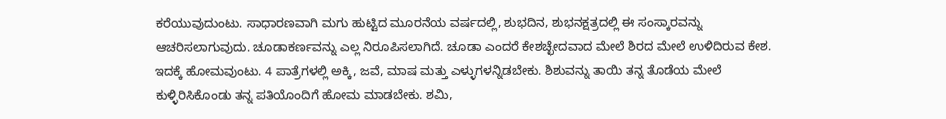ಕರೆಯುವುದುಂಟು. ಸಾಧಾರಣವಾಗಿ ಮಗು ಹುಟ್ಟಿದ ಮೂರನೆಯ ವರ್ಷದಲ್ಲಿ, ಶುಭದಿನ, ಶುಭನಕ್ಷತ್ರದಲ್ಲಿ ಈ ಸಂಸ್ಕಾರವನ್ನು ಆಚರಿಸಲಾಗುವುದು. ಚೂಡಾಕರ್ಣವನ್ನು ಎಲ್ಲ ನಿರೂಪಿಸಲಾಗಿದೆ. ಚೂಡಾ ಎಂದರೆ ಕೇಶಚ್ಛೇದವಾದ ಮೇಲೆ ಶಿರದ ಮೇಲೆ ಉಳಿದಿರುವ ಕೇಶ. ಇದಕ್ಕೆ ಹೋಮವುಂಟು. 4 ಪಾತ್ರೆಗಳಲ್ಲಿ ಅಕ್ಕಿ, ಜವೆ, ಮಾಷ ಮತ್ತು ಎಳ್ಳುಗಳನ್ನಿಡಬೇಕು. ಶಿಶುವನ್ನು ತಾಯಿ ತನ್ನ ತೊಡೆಯ ಮೇಲೆ ಕುಳ್ಳಿರಿಸಿಕೊಂಡು ತನ್ನ ಪತಿಯೊಂದಿಗೆ ಹೋಮ ಮಾಡಬೇಕು. ಶಮಿ,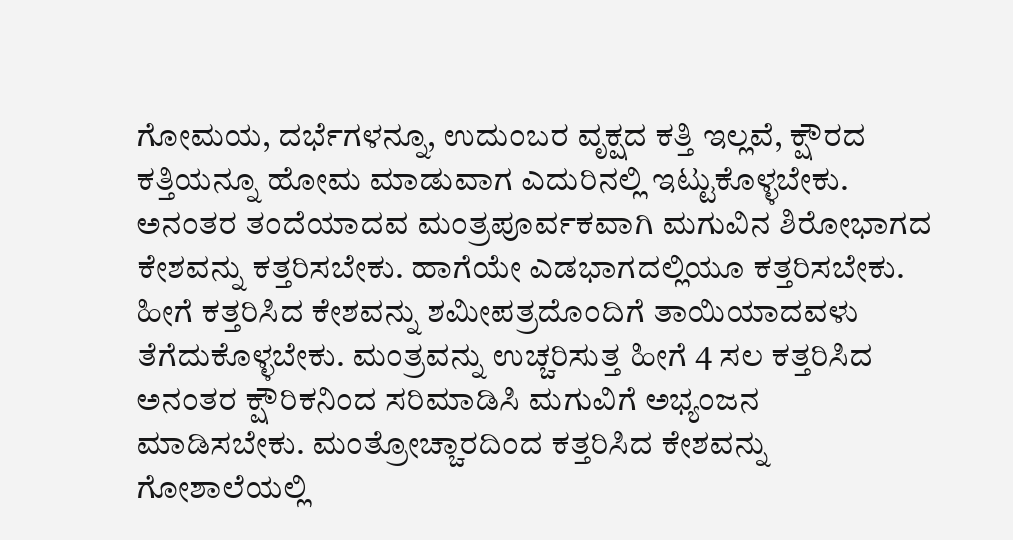ಗೋಮಯ, ದರ್ಭೆಗಳನ್ನೂ, ಉದುಂಬರ ವೃಕ್ಷದ ಕತ್ತಿ ಇಲ್ಲವೆ, ಕ್ಷೌರದ ಕತ್ತಿಯನ್ನೂ ಹೋಮ ಮಾಡುವಾಗ ಎದುರಿನಲ್ಲಿ ಇಟ್ಟುಕೊಳ್ಳಬೇಕು. ಅನಂತರ ತಂದೆಯಾದವ ಮಂತ್ರಪೂರ್ವಕವಾಗಿ ಮಗುವಿನ ಶಿರೋಭಾಗದ ಕೇಶವನ್ನು ಕತ್ತರಿಸಬೇಕು. ಹಾಗೆಯೇ ಎಡಭಾಗದಲ್ಲಿಯೂ ಕತ್ತರಿಸಬೇಕು. ಹೀಗೆ ಕತ್ತರಿಸಿದ ಕೇಶವನ್ನು ಶಮೀಪತ್ರದೊಂದಿಗೆ ತಾಯಿಯಾದವಳು ತೆಗೆದುಕೊಳ್ಳಬೇಕು. ಮಂತ್ರವನ್ನು ಉಚ್ಚರಿಸುತ್ತ ಹೀಗೆ 4 ಸಲ ಕತ್ತರಿಸಿದ ಅನಂತರ ಕ್ಷೌರಿಕನಿಂದ ಸರಿಮಾಡಿಸಿ ಮಗುವಿಗೆ ಅಭ್ಯಂಜನ ಮಾಡಿಸಬೇಕು. ಮಂತ್ರೋಚ್ಚಾರದಿಂದ ಕತ್ತರಿಸಿದ ಕೇಶವನ್ನು ಗೋಶಾಲೆಯಲ್ಲಿ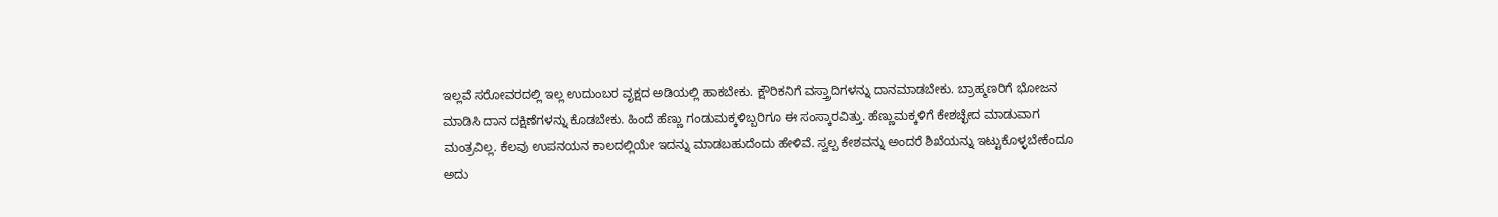ಇಲ್ಲವೆ ಸರೋವರದಲ್ಲಿ ಇಲ್ಲ ಉದುಂಬರ ವೃಕ್ಷದ ಅಡಿಯಲ್ಲಿ ಹಾಕಬೇಕು. ಕ್ಷೌರಿಕನಿಗೆ ವಸ್ತ್ರಾದಿಗಳನ್ನು ದಾನಮಾಡಬೇಕು. ಬ್ರಾಹ್ಮಣರಿಗೆ ಭೋಜನ ಮಾಡಿಸಿ ದಾನ ದಕ್ಷಿಣೆಗಳನ್ನು ಕೊಡಬೇಕು. ಹಿಂದೆ ಹೆಣ್ಣು ಗಂಡುಮಕ್ಕಳಿಬ್ಬರಿಗೂ ಈ ಸಂಸ್ಕಾರವಿತ್ತು. ಹೆಣ್ಣುಮಕ್ಕಳಿಗೆ ಕೇಶಚ್ಛೇದ ಮಾಡುವಾಗ ಮಂತ್ರವಿಲ್ಲ. ಕೆಲವು ಉಪನಯನ ಕಾಲದಲ್ಲಿಯೇ ಇದನ್ನು ಮಾಡಬಹುದೆಂದು ಹೇಳಿವೆ. ಸ್ವಲ್ಪ ಕೇಶವನ್ನು ಅಂದರೆ ಶಿಖೆಯನ್ನು ಇಟ್ಟುಕೊಳ್ಳಬೇಕೆಂದೂ ಅದು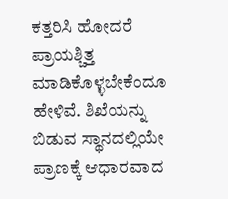ಕತ್ತರಿಸಿ ಹೋದರೆ ಪ್ರಾಯಶ್ಚಿತ್ತ ಮಾಡಿಕೊಳ್ಳಬೇಕೆಂದೂ ಹೇಳಿವೆ. ಶಿಖೆಯನ್ನು ಬಿಡುವ ಸ್ಥಾನದಲ್ಲಿಯೇ ಪ್ರಾಣಕ್ಕೆ ಆಧಾರವಾದ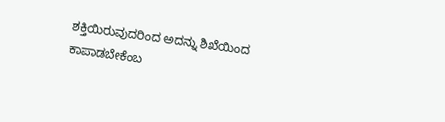ಶಕ್ತಿಯಿರುವುದರಿಂದ ಅದನ್ನು ಶಿಖೆಯಿಂದ ಕಾಪಾಡಬೇಕೆಂಬ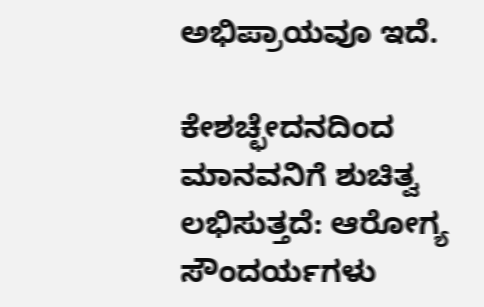ಅಭಿಪ್ರಾಯವೂ ಇದೆ.

ಕೇಶಚ್ಛೇದನದಿಂದ ಮಾನವನಿಗೆ ಶುಚಿತ್ವ ಲಭಿಸುತ್ತದೆ: ಆರೋಗ್ಯ ಸೌಂದರ್ಯಗಳು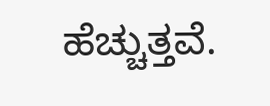ಹೆಚ್ಚುತ್ತವೆ.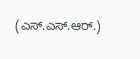(ಎಸ್.ಎಸ್.ಆರ್.)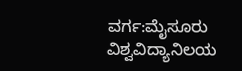ವರ್ಗ:ಮೈಸೂರು ವಿಶ್ವವಿದ್ಯಾನಿಲಯ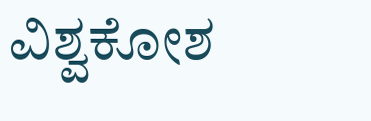ವಿಶ್ವಕೋಶ